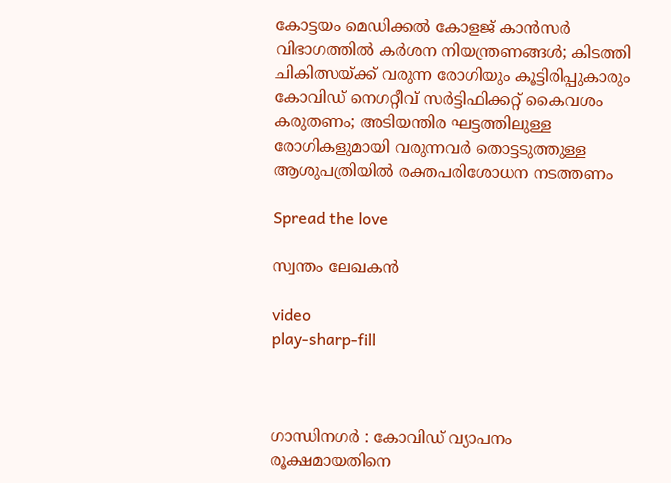കോട്ടയം മെഡിക്കൽ കോളജ് കാൻസർ വിഭാഗത്തിൽ കർശന നിയന്ത്രണങ്ങൾ; കിടത്തി ചികിത്സയ്ക്ക് വരുന്ന രോഗിയും കൂട്ടിരിപ്പുകാരും കോവിഡ് നെഗറ്റീവ് സർട്ടിഫിക്കറ്റ് കൈവശം കരുതണം; അടിയന്തിര ഘട്ടത്തിലുള്ള രോഗികളുമായി വരുന്നവർ തൊട്ടടുത്തുള്ള ആശുപത്രിയിൽ രക്തപരിശോധന നടത്തണം

Spread the love

സ്വന്തം ലേഖകൻ

video
play-sharp-fill



ഗാന്ധിനഗർ : കോവിഡ് വ്യാപനം രൂക്ഷമായതിനെ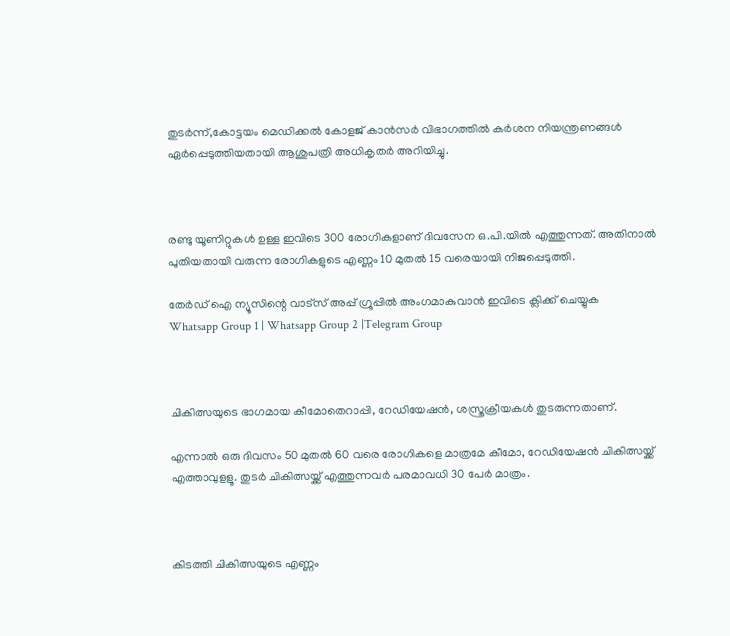തുടർന്ന്,കോട്ടയം മെഡിക്കൽ കോളജ് കാൻസർ വിഭാഗത്തിൽ കർശന നിയന്ത്രണങ്ങൾ ഏർപ്പെടുത്തിയതായി ആശുപത്രി അധികൃതർ അറിയിച്ചു.



രണ്ടു യൂണിറ്റുകൾ ഉള്ള ഇവിടെ 300 രോഗികളാണ് ദിവസേന ഒ.പി.യിൽ എത്തുന്നത്. അതിനാൽ പുതിയതായി വരുന്ന രോഗികളുടെ എണ്ണം 10 മുതൽ 15 വരെയായി നിജപ്പെടുത്തി.

തേർഡ് ഐ ന്യൂസിന്റെ വാട്സ് അപ്പ് ഗ്രൂപ്പിൽ അംഗമാകുവാൻ ഇവിടെ ക്ലിക്ക് ചെയ്യുക
Whatsapp Group 1 | Whatsapp Group 2 |Telegram Group



ചികിത്സയുടെ ഭാഗമായ കീമോതെറാപ്പി, റേഡിയേഷൻ, ശസ്ത്രക്രീയകൾ തുടരുന്നതാണ്.

എന്നാൽ ഒരു ദിവസം 50 മുതൽ 60 വരെ രോഗികളെ മാത്രമേ കീമോ, റേഡിയേഷൻ ചികിത്സയ്ക്ക് എത്താവുളളൂ. തുടർ ചികിത്സയ്ക്ക് എത്തുന്നവർ പരമാവധി 30 പേർ മാത്രം.



കിടത്തി ചികിത്സയുടെ എണ്ണം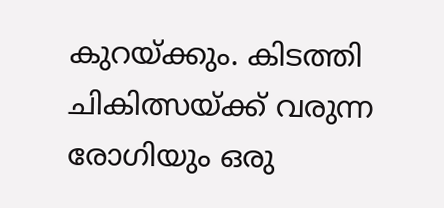കുറയ്ക്കും. കിടത്തി ചികിത്സയ്ക്ക് വരുന്ന രോഗിയും ഒരു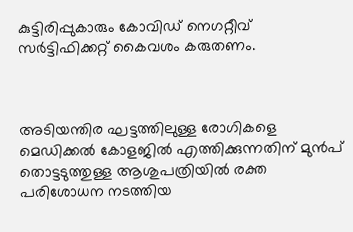കുട്ടിരിപ്പുകാരും കോവിഡ് നെഗറ്റീവ് സർട്ടിഫിക്കറ്റ് കൈവശം കരുതണം.



അടിയന്തിര ഘട്ടത്തിലുള്ള രോഗികളെ മെഡിക്കൽ കോളജിൽ എത്തിക്കുന്നതിന് മുൻപ് തൊട്ടടുത്തുള്ള ആശുപത്രിയിൽ രക്ത പരിശോധന നടത്തിയ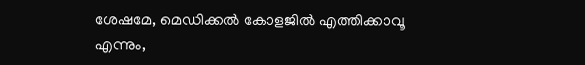ശേഷമേ, മെഡിക്കൽ കോളജിൽ എത്തിക്കാവൂ എന്നും,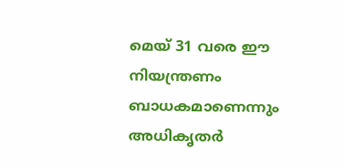മെയ് 31 വരെ ഈ നിയന്ത്രണം ബാധകമാണെന്നും അധികൃതർ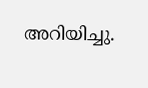അറിയിച്ചു.